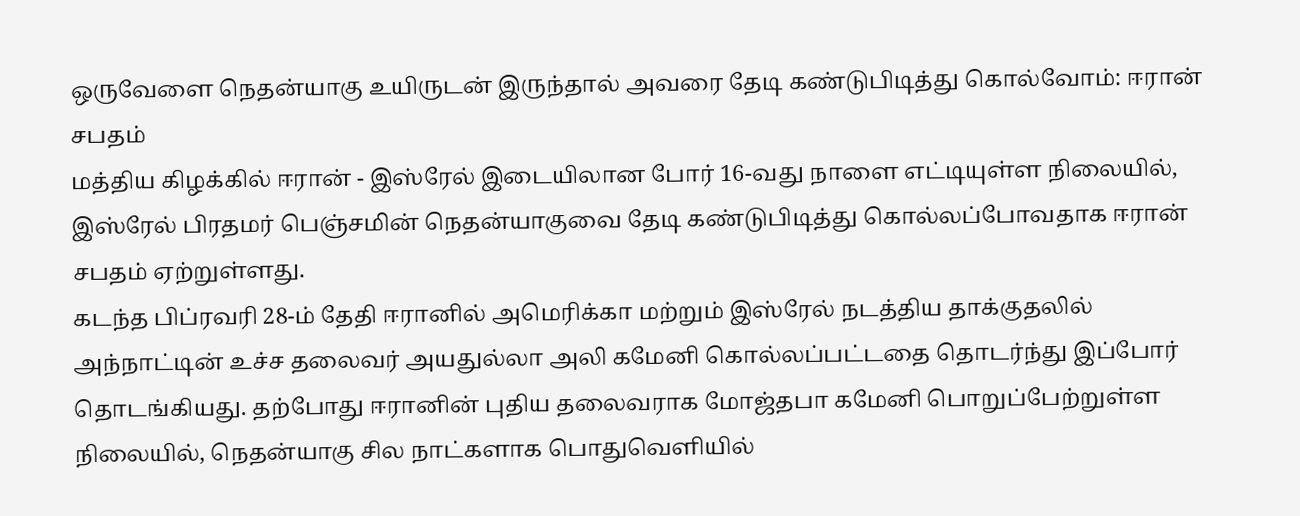ஒருவேளை நெதன்யாகு உயிருடன் இருந்தால் அவரை தேடி கண்டுபிடித்து கொல்வோம்: ஈரான் சபதம்
மத்திய கிழக்கில் ஈரான் - இஸ்ரேல் இடையிலான போர் 16-வது நாளை எட்டியுள்ள நிலையில், இஸ்ரேல் பிரதமர் பெஞ்சமின் நெதன்யாகுவை தேடி கண்டுபிடித்து கொல்லப்போவதாக ஈரான் சபதம் ஏற்றுள்ளது.
கடந்த பிப்ரவரி 28-ம் தேதி ஈரானில் அமெரிக்கா மற்றும் இஸ்ரேல் நடத்திய தாக்குதலில் அந்நாட்டின் உச்ச தலைவர் அயதுல்லா அலி கமேனி கொல்லப்பட்டதை தொடர்ந்து இப்போர் தொடங்கியது. தற்போது ஈரானின் புதிய தலைவராக மோஜ்தபா கமேனி பொறுப்பேற்றுள்ள நிலையில், நெதன்யாகு சில நாட்களாக பொதுவெளியில்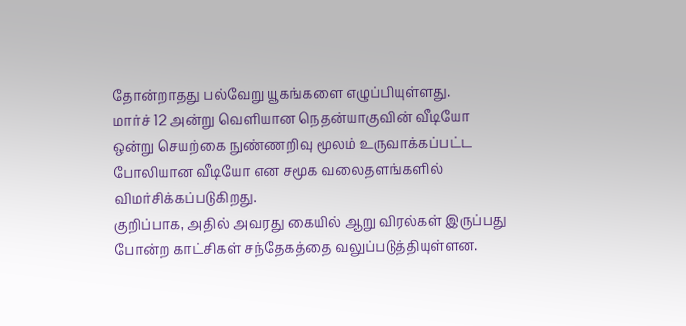தோன்றாதது பல்வேறு யூகங்களை எழுப்பியுள்ளது.
மார்ச் 12 அன்று வெளியான நெதன்யாகுவின் வீடியோ ஒன்று செயற்கை நுண்ணறிவு மூலம் உருவாக்கப்பட்ட போலியான வீடியோ என சமூக வலைதளங்களில் விமர்சிக்கப்படுகிறது.
குறிப்பாக, அதில் அவரது கையில் ஆறு விரல்கள் இருப்பது போன்ற காட்சிகள் சந்தேகத்தை வலுப்படுத்தியுள்ளன.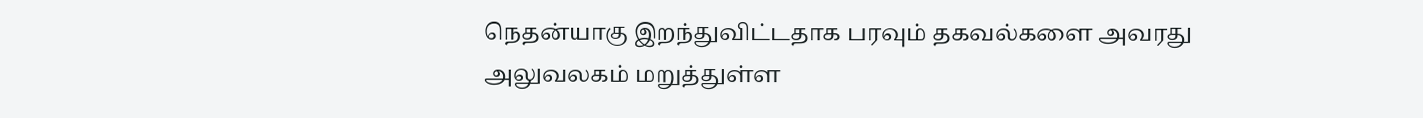நெதன்யாகு இறந்துவிட்டதாக பரவும் தகவல்களை அவரது அலுவலகம் மறுத்துள்ள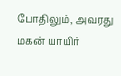போதிலும், அவரது மகன் யாயிர்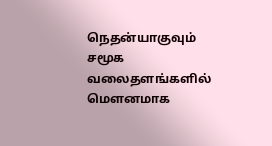நெதன்யாகுவும் சமூக வலைதளங்களில் மௌனமாக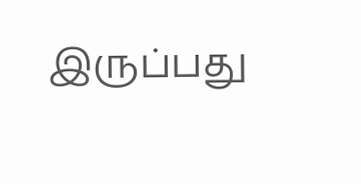இருப்பது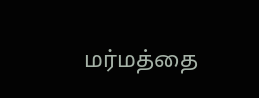மர்மத்தை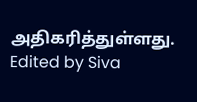அதிகரித்துள்ளது.
Edited by Siva